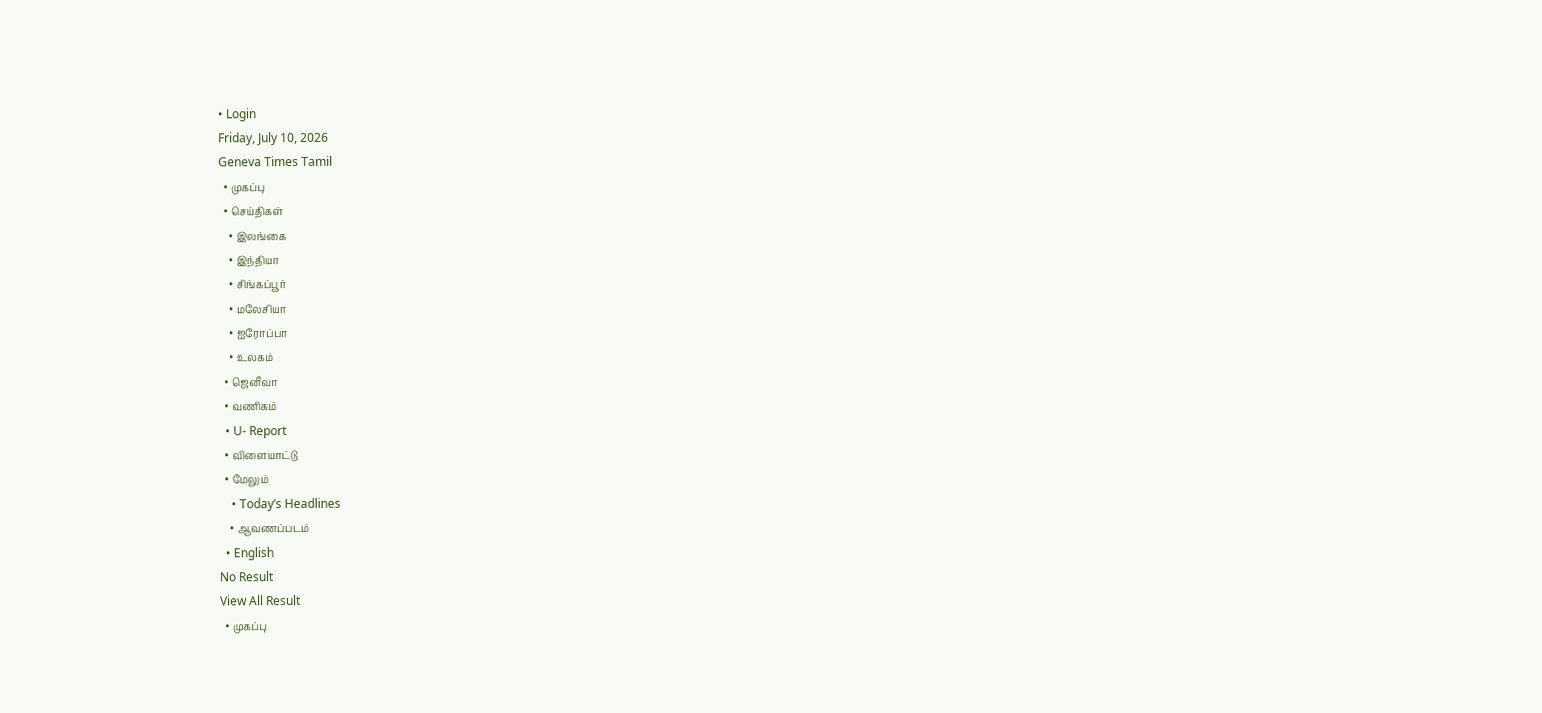• Login
Friday, July 10, 2026
Geneva Times Tamil
  • முகப்பு
  • செய்திகள்
    • இலங்கை
    • இந்தியா
    • சிங்கப்பூர்
    • மலேசியா
    • ஐரோப்பா
    • உலகம்
  • ஜெனீவா
  • வணிகம்
  • U- Report
  • விளையாட்டு
  • மேலும்
    • Today’s Headlines
    • ஆவணப்படம்
  • English
No Result
View All Result
  • முகப்பு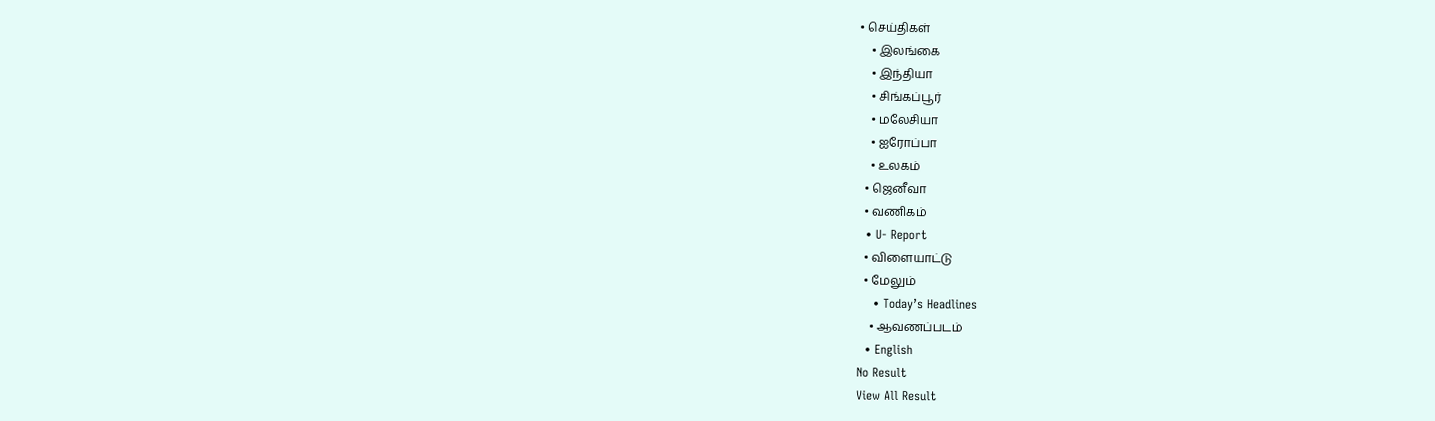• செய்திகள்
    • இலங்கை
    • இந்தியா
    • சிங்கப்பூர்
    • மலேசியா
    • ஐரோப்பா
    • உலகம்
  • ஜெனீவா
  • வணிகம்
  • U- Report
  • விளையாட்டு
  • மேலும்
    • Today’s Headlines
    • ஆவணப்படம்
  • English
No Result
View All Result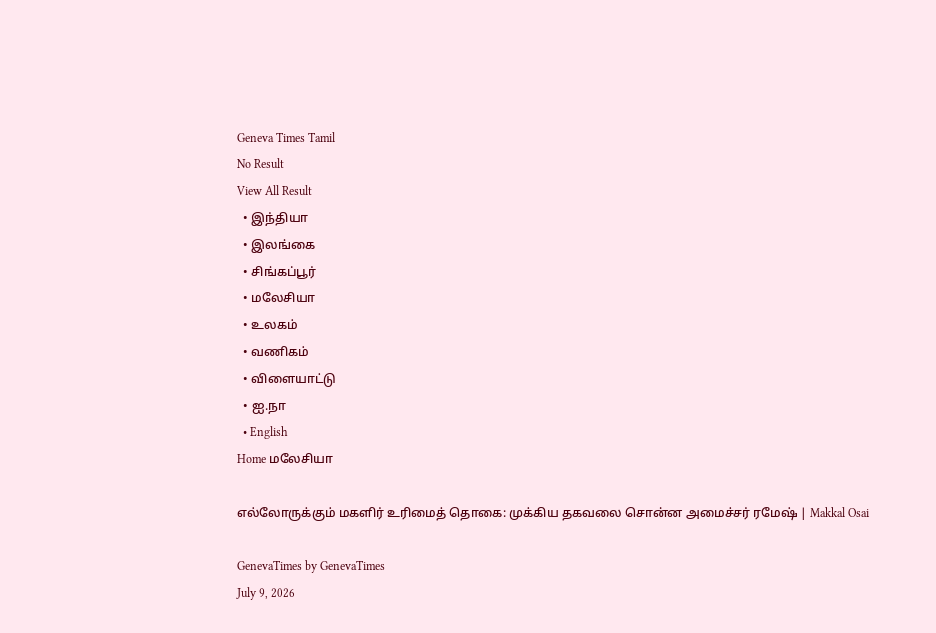Geneva Times Tamil
No Result
View All Result
  • இந்தியா
  • இலங்கை
  • சிங்கப்பூர்
  • மலேசியா
  • உலகம்
  • வணிகம்
  • விளையாட்டு
  • ஐ.நா
  • English
Home மலேசியா

எல்லோருக்கும் மகளிர் உரிமைத் தொகை: முக்கிய தகவலை சொன்ன அமைச்சர் ரமேஷ் | Makkal Osai

GenevaTimes by GenevaTimes
July 9, 2026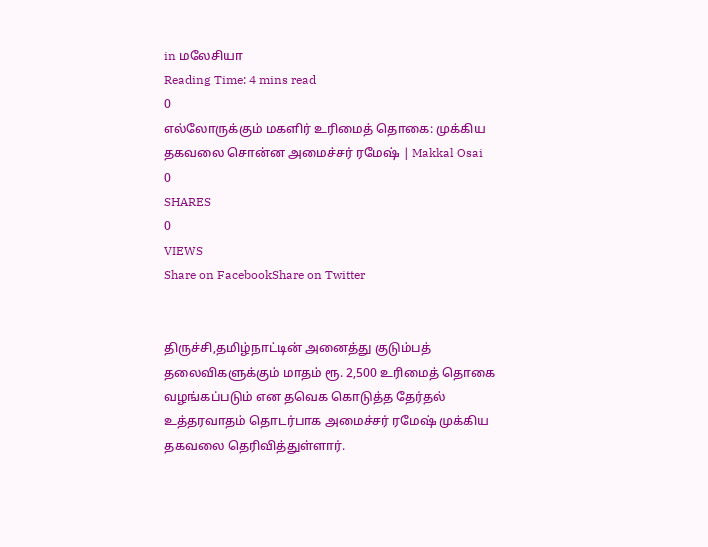in மலேசியா
Reading Time: 4 mins read
0
எல்லோருக்கும் மகளிர் உரிமைத் தொகை: முக்கிய தகவலை சொன்ன அமைச்சர் ரமேஷ் | Makkal Osai
0
SHARES
0
VIEWS
Share on FacebookShare on Twitter


திருச்சி,தமிழ்நாட்டின் அனைத்து குடும்பத் தலைவிகளுக்கும் மாதம் ரூ. 2,500 உரிமைத் தொகை வழங்கப்படும் என தவெக கொடுத்த தேர்தல் உத்தரவாதம் தொடர்பாக அமைச்சர் ரமேஷ் முக்கிய தகவலை தெரிவித்துள்ளார்.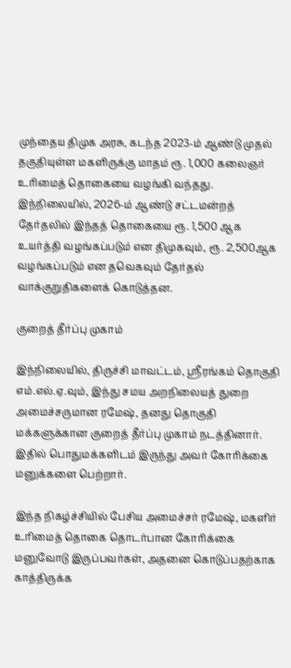முந்தைய திமுக அரசு, கடந்த 2023-ம் ஆண்டு முதல் தகுதியுள்ள மகளிருக்கு மாதம் ரூ. 1,000 கலைஞர் உரிமைத் தொகையை வழங்கி வந்தது. இந்நிலையில், 2026-ம் ஆண்டு சட்டமன்றத் தேர்தலில் இந்தத் தொகையை ரூ. 1,500 ஆக உயர்த்தி வழங்கப்படும் என திமுகவும், ரூ. 2,500ஆக வழங்கப்படும் என தவெகவும் தேர்தல் வாக்குறுதிகளைக் கொடுத்தன.

குறைத் தீர்ப்பு முகாம்

இந்நிலையில், திருச்சி மாவட்டம், ஸ்ரீரங்கம் தொகுதி எம்.எல்.ஏ.வும், இந்து சமய அறநிலையத் துறை அமைச்சருமான ரமேஷ், தனது தொகுதி மக்களுக்கான குறைத் தீர்ப்பு முகாம் நடத்தினார். இதில் பொதுமக்களிடம் இருந்து அவர் கோரிக்கை மனுக்களை பெற்றார்.

இந்த நிகழ்ச்சியில் பேசிய அமைச்சர் ரமேஷ், மகளிர் உரிமைத் தொகை தொடர்பான கோரிக்கை மனுவோடு இருப்பவர்கள், அதனை கொடுப்பதற்காக காத்திருக்க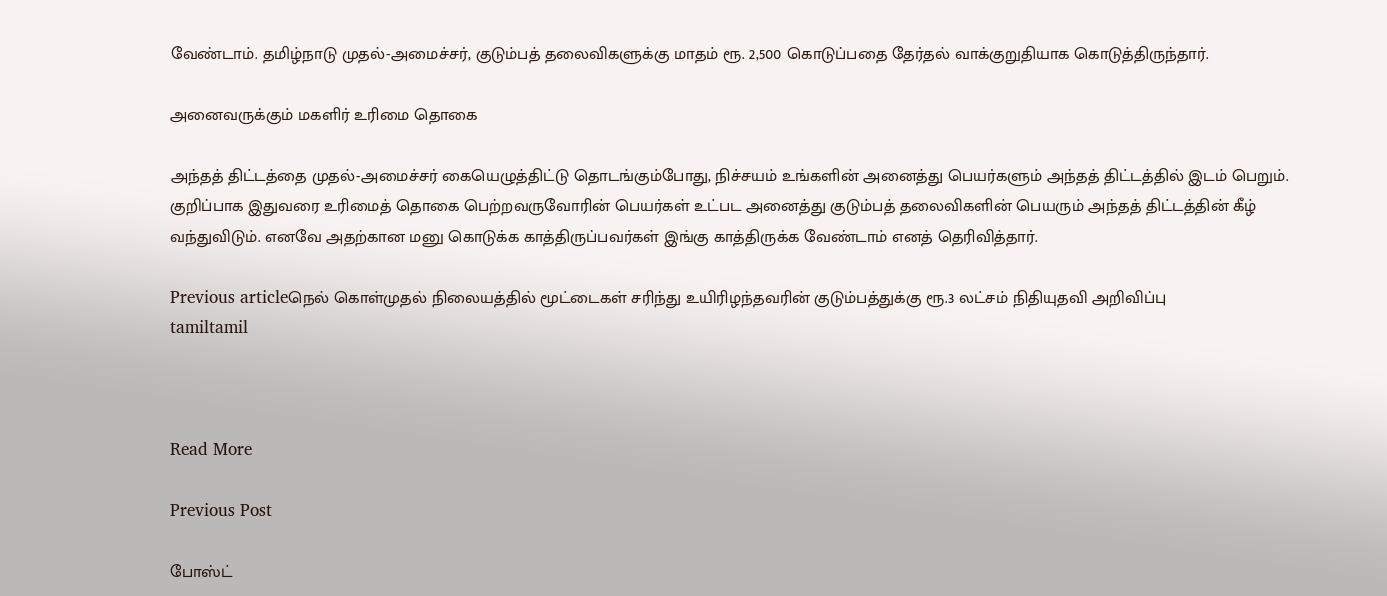வேண்டாம். தமிழ்நாடு முதல்-அமைச்சர், குடும்பத் தலைவிகளுக்கு மாதம் ரூ. 2,500 கொடுப்பதை தேர்தல் வாக்குறுதியாக கொடுத்திருந்தார்.

அனைவருக்கும் மகளிர் உரிமை தொகை

அந்தத் திட்டத்தை முதல்-அமைச்சர் கையெழுத்திட்டு தொடங்கும்போது, நிச்சயம் உங்களின் அனைத்து பெயர்களும் அந்தத் திட்டத்தில் இடம் பெறும். குறிப்பாக இதுவரை உரிமைத் தொகை பெற்றவருவோரின் பெயர்கள் உட்பட அனைத்து குடும்பத் தலைவிகளின் பெயரும் அந்தத் திட்டத்தின் கீழ் வந்துவிடும். எனவே அதற்கான மனு கொடுக்க காத்திருப்பவர்கள் இங்கு காத்திருக்க வேண்டாம் எனத் தெரிவித்தார்.

Previous articleநெல் கொள்முதல் நிலையத்தில் மூட்டைகள் சரிந்து உயிரிழந்தவரின் குடும்பத்துக்கு ரூ.3 லட்சம் நிதியுதவி அறிவிப்பு
tamiltamil



Read More

Previous Post

போஸ்ட்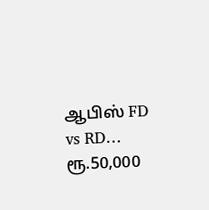ஆபிஸ் FD vs RD… ரூ.50,000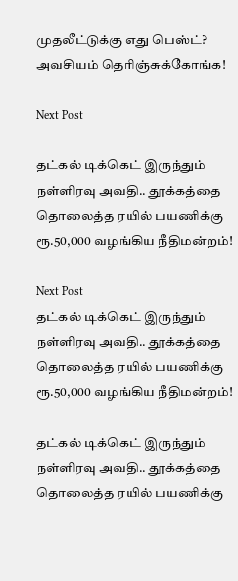முதலீட்டுக்கு எது பெஸ்ட்? அவசியம் தெரிஞ்சுக்கோங்க!

Next Post

தட்கல் டிக்கெட் இருந்தும் நள்ளிரவு அவதி.. தூக்கத்தை தொலைத்த ரயில் பயணிக்கு ரூ.50,000 வழங்கிய நீதிமன்றம்!

Next Post
தட்கல் டிக்கெட் இருந்தும் நள்ளிரவு அவதி.. தூக்கத்தை தொலைத்த ரயில் பயணிக்கு ரூ.50,000 வழங்கிய நீதிமன்றம்!

தட்கல் டிக்கெட் இருந்தும் நள்ளிரவு அவதி.. தூக்கத்தை தொலைத்த ரயில் பயணிக்கு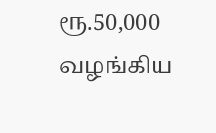ரூ.50,000 வழங்கிய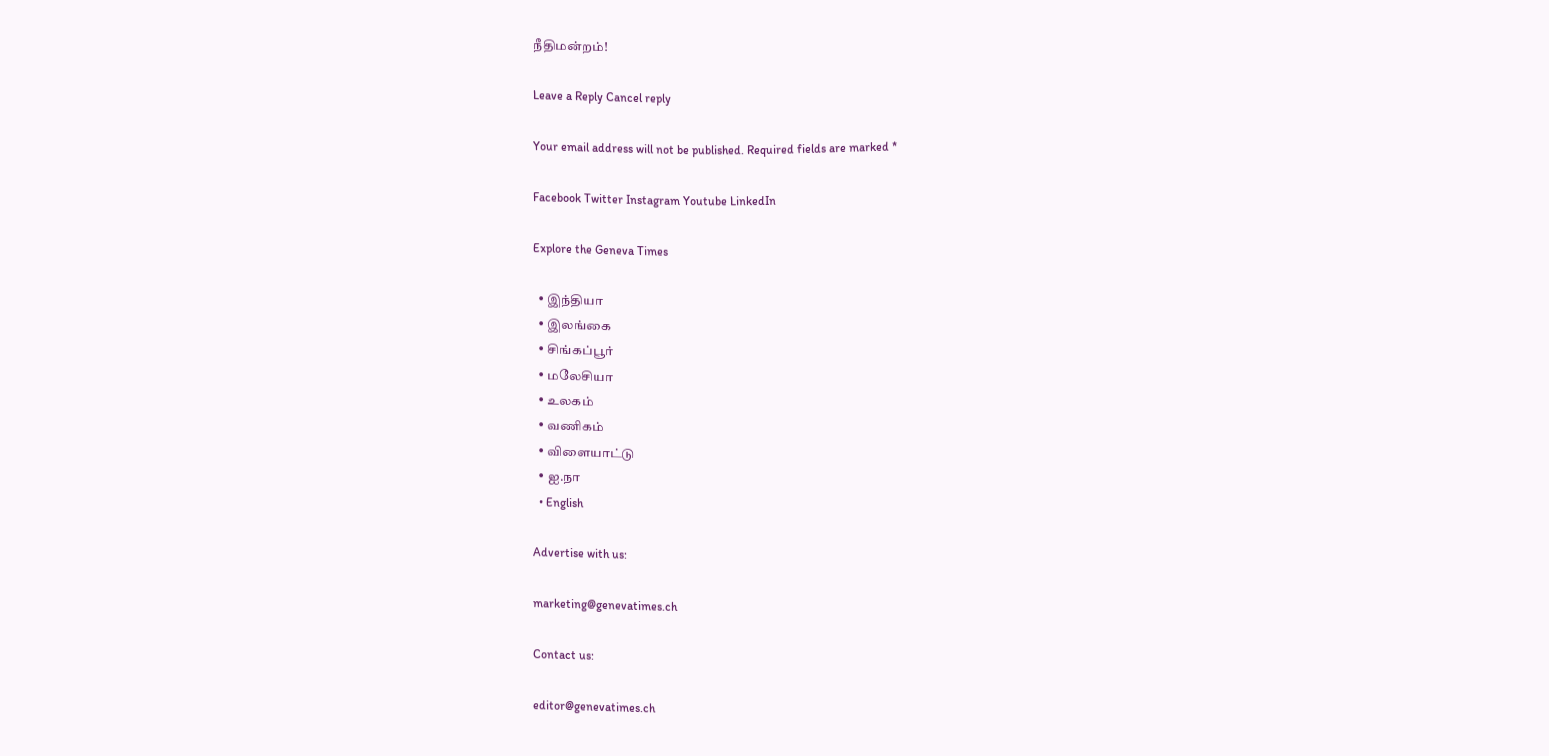நீதிமன்றம்!

Leave a Reply Cancel reply

Your email address will not be published. Required fields are marked *

Facebook Twitter Instagram Youtube LinkedIn

Explore the Geneva Times

  • இந்தியா
  • இலங்கை
  • சிங்கப்பூர்
  • மலேசியா
  • உலகம்
  • வணிகம்
  • விளையாட்டு
  • ஐ.நா
  • English

Advertise with us:

marketing@genevatimes.ch

Contact us:

editor@genevatimes.ch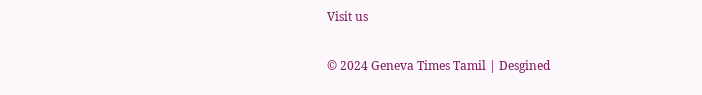Visit us

© 2024 Geneva Times Tamil | Desgined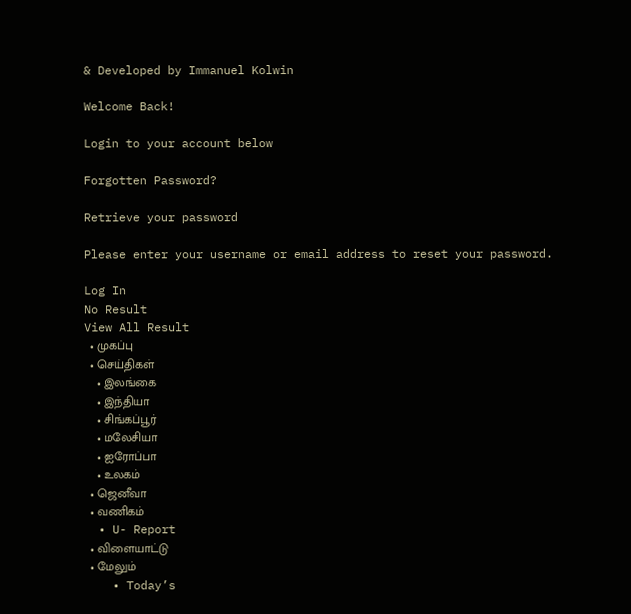& Developed by Immanuel Kolwin

Welcome Back!

Login to your account below

Forgotten Password?

Retrieve your password

Please enter your username or email address to reset your password.

Log In
No Result
View All Result
  • முகப்பு
  • செய்திகள்
    • இலங்கை
    • இந்தியா
    • சிங்கப்பூர்
    • மலேசியா
    • ஐரோப்பா
    • உலகம்
  • ஜெனீவா
  • வணிகம்
  • U- Report
  • விளையாட்டு
  • மேலும்
    • Today’s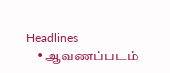Headlines
    • ஆவணப்படம்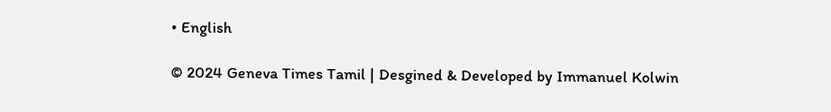• English

© 2024 Geneva Times Tamil | Desgined & Developed by Immanuel Kolwin